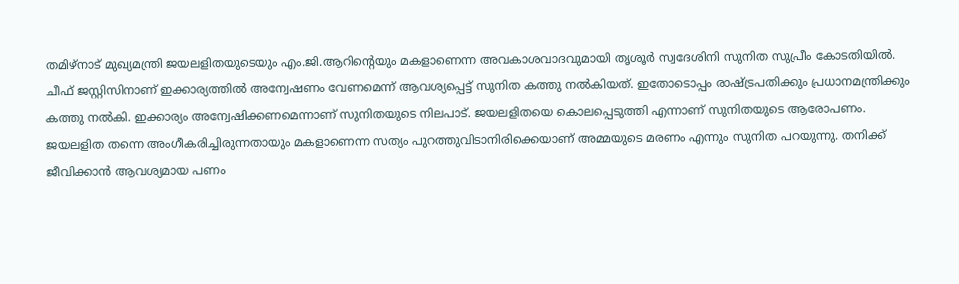തമിഴ്നാട് മുഖ്യമന്ത്രി ജയലളിതയുടെയും എം.ജി.ആറിന്റെയും മകളാണെന്ന അവകാശവാദവുമായി തൃശൂർ സ്വദേശിനി സുനിത സുപ്രീം കോടതിയിൽ. ചീഫ് ജസ്റ്റിസിനാണ് ഇക്കാര്യത്തിൽ അന്വേഷണം വേണമെന്ന് ആവശ്യപ്പെട്ട് സുനിത കത്തു നൽകിയത്. ഇതോടൊപ്പം രാഷ്ട്രപതിക്കും പ്രധാനമന്ത്രിക്കും കത്തു നൽകി. ഇക്കാര്യം അന്വേഷിക്കണമെന്നാണ് സുനിതയുടെ നിലപാട്. ജയലളിതയെ കൊലപ്പെടുത്തി എന്നാണ് സുനിതയുടെ ആരോപണം. ജയലളിത തന്നെ അംഗീകരിച്ചിരുന്നതായും മകളാണെന്ന സത്യം പുറത്തുവിടാനിരിക്കെയാണ് അമ്മയുടെ മരണം എന്നും സുനിത പറയുന്നു. തനിക്ക് ജീവിക്കാൻ ആവശ്യമായ പണം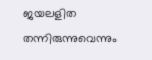ജയലളിത തന്നിരുന്നുവെന്നും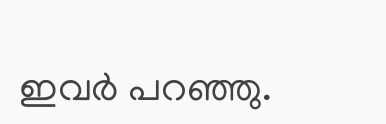ഇവർ പറഞ്ഞു.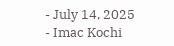- July 14, 2025
- Imac Kochi